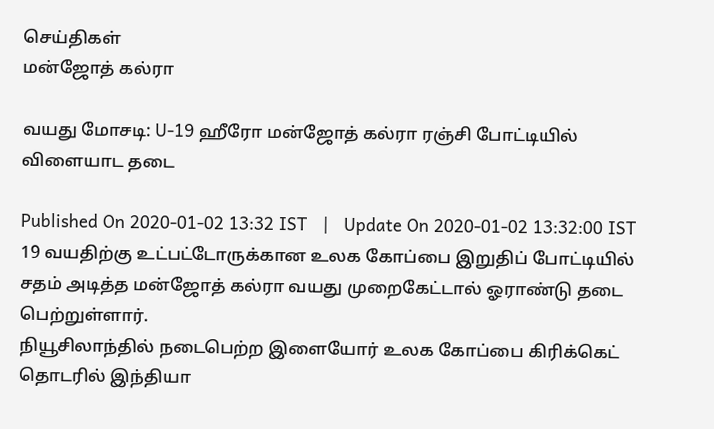செய்திகள்
மன்ஜோத் கல்ரா

வயது மோசடி: U-19 ஹீரோ மன்ஜோத் கல்ரா ரஞ்சி போட்டியில் விளையாட தடை

Published On 2020-01-02 13:32 IST   |   Update On 2020-01-02 13:32:00 IST
19 வயதிற்கு உட்பட்டோருக்கான உலக கோப்பை இறுதிப் போட்டியில் சதம் அடித்த மன்ஜோத் கல்ரா வயது முறைகேட்டால் ஓராண்டு தடை பெற்றுள்ளார்.
நியூசிலாந்தில் நடைபெற்ற இளையோர் உலக கோப்பை கிரிக்கெட் தொடரில் இந்தியா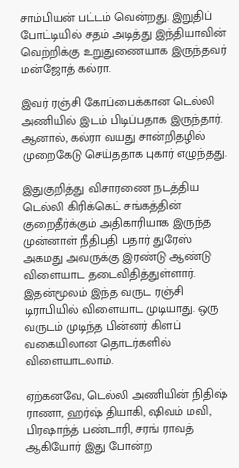சாம்பியன் பட்டம் வென்றது. இறுதிப் போட்டியில் சதம் அடித்து இந்தியாவின் வெற்றிக்கு உறுதுணையாக இருந்தவர் மன்ஜோத் கல்ரா.

இவர் ரஞ்சி கோப்பைக்கான டெல்லி அணியில் இடம் பிடிப்பதாக இருந்தார். ஆனால், கல்ரா வயது சான்றிதழில் முறைகேடு செய்ததாக புகார் எழுந்தது.

இதுகுறித்து விசாரணை நடத்திய டெல்லி கிரிக்கெட் சங்கத்தின் குறைதீர்க்கும் அதிகாரியாக இருந்த முன்னாள் நீதிபதி பதார் துரேஸ் அகமது அவருக்கு இரண்டு ஆண்டு விளையாட தடைவிதித்துள்ளார். இதன்மூலம் இந்த வருட ரஞ்சி டிராபியில் விளையாட முடியாது. ஒரு வருடம் முடிந்த பின்னர் கிளப் வகையிலான தொடர்களில் விளையாடலாம்.

ஏற்கனவே, டெல்லி அணியின் நிதிஷ் ராணா, ஹர்ஷ் தியாகி, ஷிவம் மவி, பிரஷாந்த் பண்டாரி, சரங் ராவத் ஆகியோர் இது போன்ற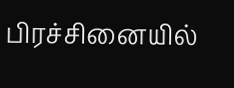பிரச்சினையில்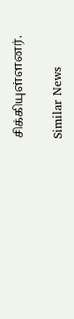சிக்கியுள்ளனர்.

Similar News